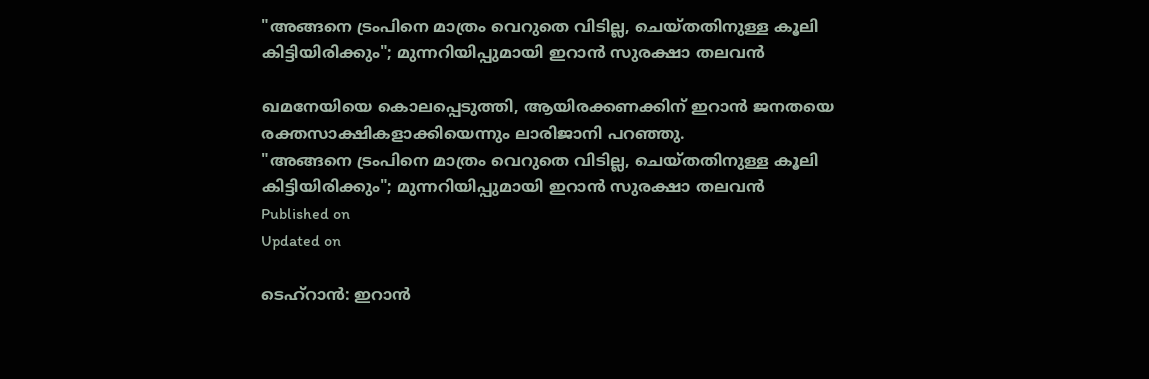"അങ്ങനെ ട്രംപിനെ മാത്രം വെറുതെ വിടില്ല, ചെയ്തതിനുള്ള കൂലി കിട്ടിയിരിക്കും"; മുന്നറിയിപ്പുമായി ഇറാന്‍ സുരക്ഷാ തലവന്‍

ഖമനേയിയെ കൊലപ്പെടുത്തി, ആയിരക്കണക്കിന് ഇറാന്‍ ജനതയെ രക്തസാക്ഷികളാക്കിയെന്നും ലാരിജാനി പറഞ്ഞു.
"അങ്ങനെ ട്രംപിനെ മാത്രം വെറുതെ വിടില്ല, ചെയ്തതിനുള്ള കൂലി കിട്ടിയിരിക്കും"; മുന്നറിയിപ്പുമായി ഇറാന്‍ സുരക്ഷാ തലവന്‍
Published on
Updated on

ടെഹ്‌റാന്‍: ഇറാന്‍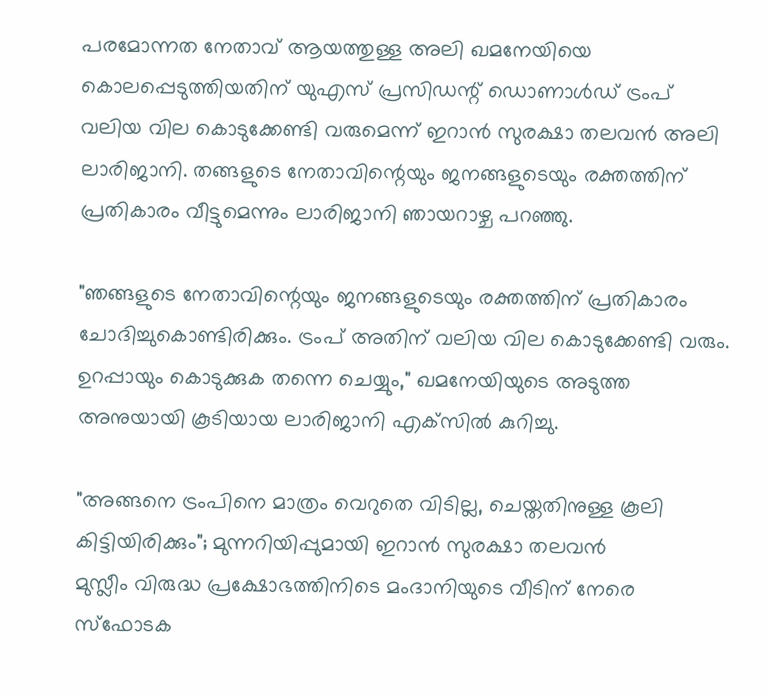പരമോന്നത നേതാവ് ആയത്തുള്ള അലി ഖമനേയിയെ കൊലപ്പെടുത്തിയതിന് യുഎസ് പ്രസിഡന്റ് ഡൊണാള്‍ഡ് ട്രംപ് വലിയ വില കൊടുക്കേണ്ടി വരുമെന്ന് ഇറാന്‍ സുരക്ഷാ തലവന്‍ അലി ലാരിജാനി. തങ്ങളുടെ നേതാവിന്റെയും ജനങ്ങളുടെയും രക്തത്തിന് പ്രതികാരം വീട്ടുമെന്നും ലാരിജാനി ഞായറാഴ്ച പറഞ്ഞു.

"ഞങ്ങളുടെ നേതാവിന്റെയും ജനങ്ങളുടെയും രക്തത്തിന് പ്രതികാരം ചോദിച്ചുകൊണ്ടിരിക്കും. ട്രംപ് അതിന് വലിയ വില കൊടുക്കേണ്ടി വരും. ഉറപ്പായും കൊടുക്കുക തന്നെ ചെയ്യും," ഖമനേയിയുടെ അടുത്ത അനുയായി കൂടിയായ ലാരിജാനി എക്‌സില്‍ കുറിച്ചു.

"അങ്ങനെ ട്രംപിനെ മാത്രം വെറുതെ വിടില്ല, ചെയ്തതിനുള്ള കൂലി കിട്ടിയിരിക്കും"; മുന്നറിയിപ്പുമായി ഇറാന്‍ സുരക്ഷാ തലവന്‍
മുസ്ലീം വിരുദ്ധ പ്രക്ഷോഭത്തിനിടെ മംദാനിയുടെ വീടിന് നേരെ സ്ഫോടക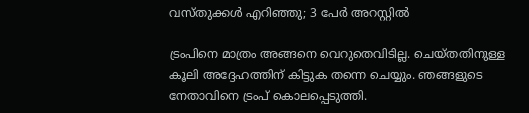വസ്തുക്കൾ എറിഞ്ഞു; 3 പേർ അറസ്റ്റിൽ

ട്രംപിനെ മാത്രം അങ്ങനെ വെറുതെവിടില്ല. ചെയ്തതിനുള്ള കൂലി അദ്ദേഹത്തിന് കിട്ടുക തന്നെ ചെയ്യും. ഞങ്ങളുടെ നേതാവിനെ ട്രംപ് കൊലപ്പെടുത്തി.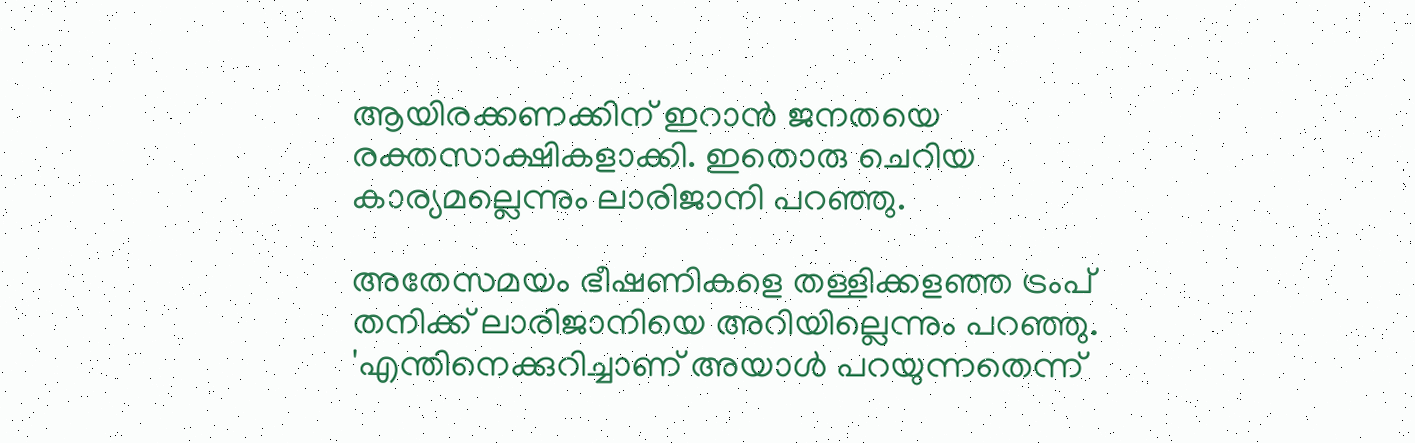ആയിരക്കണക്കിന് ഇറാന്‍ ജനതയെ രക്തസാക്ഷികളാക്കി. ഇതൊരു ചെറിയ കാര്യമല്ലെന്നും ലാരിജാനി പറഞ്ഞു.

അതേസമയം ഭീഷണികളെ തള്ളിക്കളഞ്ഞ ട്രംപ് തനിക്ക് ലാരിജാനിയെ അറിയില്ലെന്നും പറഞ്ഞു. 'എന്തിനെക്കുറിച്ചാണ് അയാള്‍ പറയുന്നതെന്ന്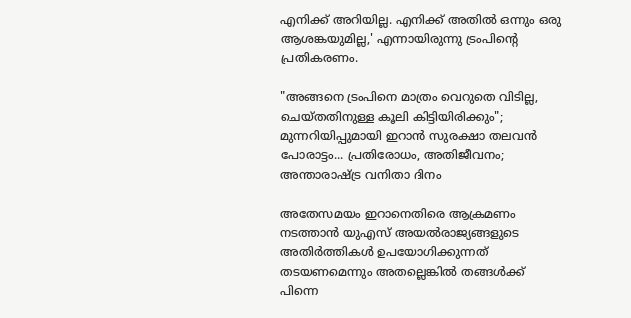എനിക്ക് അറിയില്ല. എനിക്ക് അതില്‍ ഒന്നും ഒരു ആശങ്കയുമില്ല,' എന്നായിരുന്നു ട്രംപിന്റെ പ്രതികരണം.

"അങ്ങനെ ട്രംപിനെ മാത്രം വെറുതെ വിടില്ല, ചെയ്തതിനുള്ള കൂലി കിട്ടിയിരിക്കും"; മുന്നറിയിപ്പുമായി ഇറാന്‍ സുരക്ഷാ തലവന്‍
പോരാട്ടം... പ്രതിരോധം, അതിജീവനം; അന്താരാഷ്ട്ര വനിതാ ദിനം

അതേസമയം ഇറാനെതിരെ ആക്രമണം നടത്താന്‍ യുഎസ് അയല്‍രാജ്യങ്ങളുടെ അതിര്‍ത്തികള്‍ ഉപയോഗിക്കുന്നത് തടയണമെന്നും അതല്ലെങ്കില്‍ തങ്ങള്‍ക്ക് പിന്നെ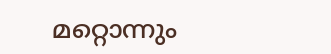മറ്റൊന്നും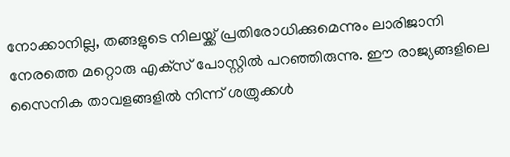നോക്കാനില്ല, തങ്ങളുടെ നിലയ്ക്ക് പ്രതിരോധിക്കുമെന്നും ലാരിജാനി നേരത്തെ മറ്റൊരു എക്‌സ് പോസ്റ്റില്‍ പറഞ്ഞിരുന്നു. ഈ രാജ്യങ്ങളിലെ സൈനിക താവളങ്ങളില്‍ നിന്ന് ശത്രുക്കള്‍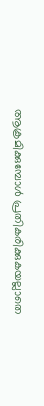ആക്രമിക്കുമ്പോള്‍ പ്രതികരിക്കുകയല്ലാതെ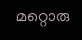മറ്റൊരു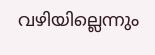വഴിയില്ലെന്നും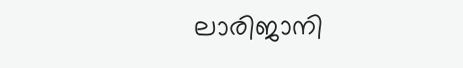ലാരിജാനി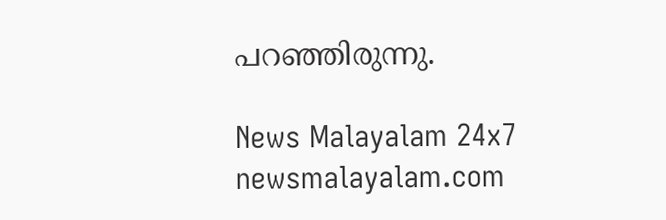പറഞ്ഞിരുന്നു.

News Malayalam 24x7
newsmalayalam.com